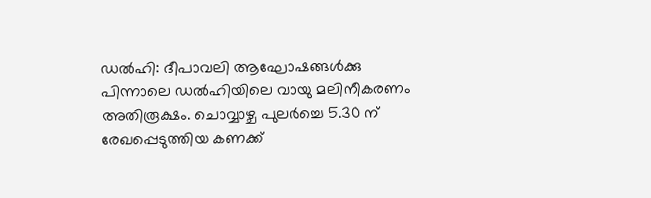ഡൽഹി: ദീപാവലി ആഘോഷങ്ങൾക്കു പിന്നാലെ ഡൽഹിയിലെ വായു മലിനീകരണം അതിരൂക്ഷം. ചൊവ്വാഴ്ച പുലർച്ചെ 5.30 ന് രേഖപ്പെടുത്തിയ കണക്ക്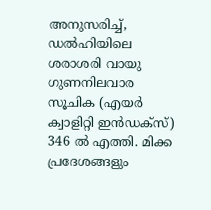അനുസരിച്ച്, ഡൽഹിയിലെ ശരാശരി വായു ഗുണനിലവാര സൂചിക (എയർ ക്വാളിറ്റി ഇൻഡക്സ്) 346 ൽ എത്തി. മിക്ക പ്രദേശങ്ങളും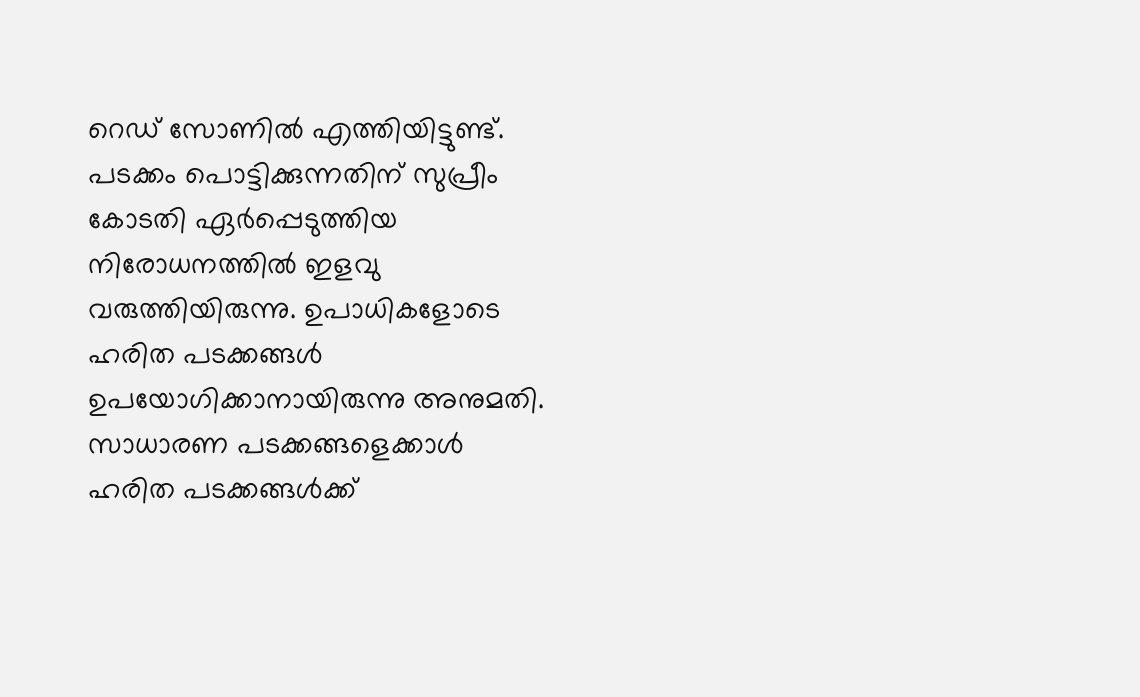റെഡ് സോണിൽ എത്തിയിട്ടുണ്ട്.
പടക്കം പൊട്ടിക്കുന്നതിന് സുപ്രീം കോടതി ഏർപ്പെടുത്തിയ നിരോധനത്തിൽ ഇളവു വരുത്തിയിരുന്നു. ഉപാധികളോടെ ഹരിത പടക്കങ്ങൾ ഉപയോഗിക്കാനായിരുന്നു അനുമതി. സാധാരണ പടക്കങ്ങളെക്കാൾ ഹരിത പടക്കങ്ങൾക്ക്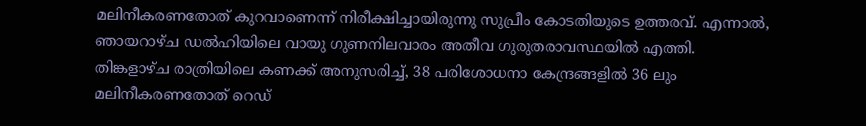മലിനീകരണതോത് കുറവാണെന്ന് നിരീക്ഷിച്ചായിരുന്നു സുപ്രീം കോടതിയുടെ ഉത്തരവ്. എന്നാൽ, ഞായറാഴ്ച ഡൽഹിയിലെ വായു ഗുണനിലവാരം അതീവ ഗുരുതരാവസ്ഥയിൽ എത്തി.
തിങ്കളാഴ്ച രാത്രിയിലെ കണക്ക് അനുസരിച്ച്, 38 പരിശോധനാ കേന്ദ്രങ്ങളിൽ 36 ലും മലിനീകരണതോത് റെഡ്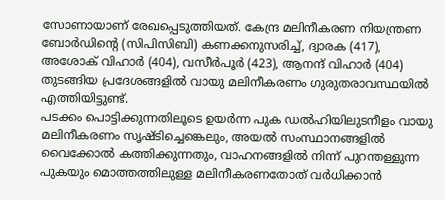സോണായാണ് രേഖപ്പെടുത്തിയത്. കേന്ദ്ര മലിനീകരണ നിയന്ത്രണ ബോർഡിന്റെ (സിപിസിബി) കണക്കനുസരിച്ച്, ദ്വാരക (417), അശോക് വിഹാർ (404), വസീർപൂർ (423), ആനന്ദ് വിഹാർ (404) തുടങ്ങിയ പ്രദേശങ്ങളിൽ വായു മലിനീകരണം ഗുരുതരാവസ്ഥയിൽ എത്തിയിട്ടുണ്ട്.
പടക്കം പൊട്ടിക്കുന്നതിലൂടെ ഉയർന്ന പുക ഡൽഹിയിലുടനീളം വായു മലിനീകരണം സൃഷ്ടിച്ചെങ്കെലും, അയൽ സംസ്ഥാനങ്ങളിൽ വൈക്കോൽ കത്തിക്കുന്നതും, വാഹനങ്ങളിൽ നിന്ന് പുറന്തള്ളുന്ന പുകയും മൊത്തത്തിലുള്ള മലിനീകരണതോത് വർധിക്കാൻ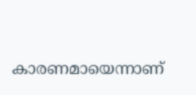കാരണമായെന്നാണ്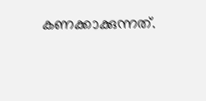കണക്കാക്കുന്നത്.